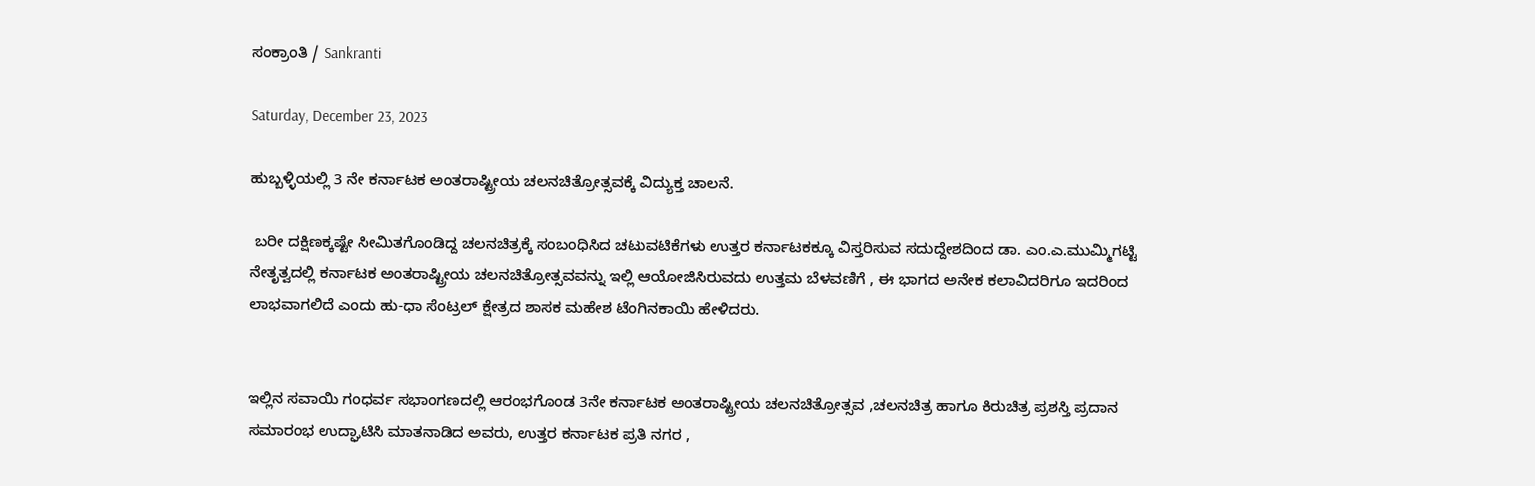ಸಂಕ್ರಾಂತಿ / Sankranti

Saturday, December 23, 2023

ಹುಬ್ಬಳ್ಳಿಯಲ್ಲಿ 3 ನೇ ಕರ್ನಾಟಕ ಅಂತರಾಷ್ಟ್ರೀಯ ಚಲನಚಿತ್ರೋತ್ಸವಕ್ಕೆ ವಿದ್ಯುಕ್ತ ಚಾಲನೆ.

 ಬರೀ ದಕ್ಷಿಣಕ್ಕಷ್ಟೇ ಸೀಮಿತಗೊಂಡಿದ್ದ ಚಲನಚಿತ್ರಕ್ಕೆ ಸಂಬಂಧಿಸಿದ ಚಟುವಟಿಕೆಗಳು ಉತ್ತರ ಕರ್ನಾಟಕಕ್ಕೂ ವಿಸ್ತರಿಸುವ ಸದುದ್ದೇಶದಿಂದ ಡಾ. ಎಂ.ಎ.ಮುಮ್ಮಿಗಟ್ಟಿ ನೇತೃತ್ವದಲ್ಲಿ ಕರ್ನಾಟಕ ಅಂತರಾಷ್ಟ್ರೀಯ ಚಲನಚಿತ್ರೋತ್ಸವವನ್ನು ಇಲ್ಲಿ ಆಯೋಜಿಸಿರುವದು ಉತ್ತಮ ಬೆಳವಣಿಗೆ , ಈ ಭಾಗದ ಅನೇಕ ಕಲಾವಿದರಿಗೂ ಇದರಿಂದ ಲಾಭವಾಗಲಿದೆ ಎಂದು ಹು-ಧಾ ಸೆಂಟ್ರಲ್ ಕ್ಷೇತ್ರದ ಶಾಸಕ ಮಹೇಶ ಟೆಂಗಿನಕಾಯಿ ಹೇಳಿದರು.


ಇಲ್ಲಿನ ಸವಾಯಿ ಗಂಧರ್ವ ಸಭಾಂಗಣದಲ್ಲಿ ಆರಂಭಗೊಂಡ 3ನೇ ಕರ್ನಾಟಕ ಅಂತರಾಷ್ಟ್ರೀಯ ಚಲನಚಿತ್ರೋತ್ಸವ ,ಚಲನಚಿತ್ರ ಹಾಗೂ ಕಿರುಚಿತ್ರ ಪ್ರಶಸ್ತಿ ಪ್ರದಾನ ಸಮಾರಂಭ ಉದ್ಘಾಟಿಸಿ ಮಾತನಾಡಿದ ಅವರು, ಉತ್ತರ ಕರ್ನಾಟಕ ಪ್ರತಿ ನಗರ ,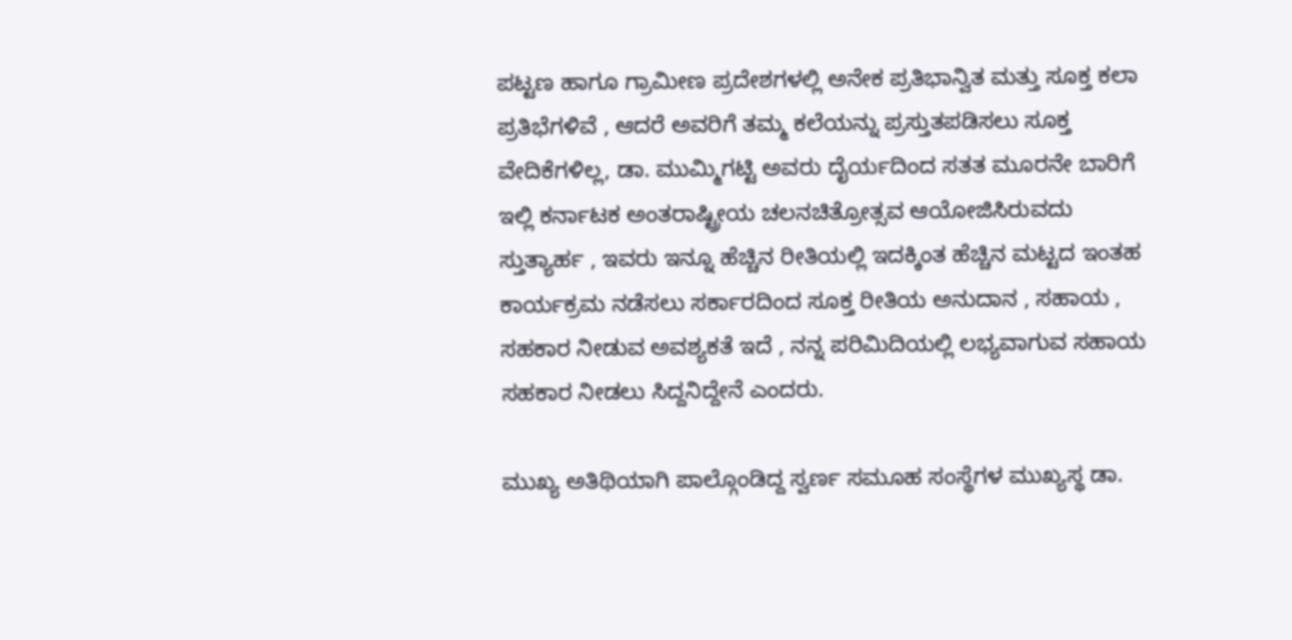ಪಟ್ಟಣ ಹಾಗೂ ಗ್ರಾಮೀಣ ಪ್ರದೇಶಗಳಲ್ಲಿ ಅನೇಕ ಪ್ರತಿಭಾನ್ವಿತ ಮತ್ತು ಸೂಕ್ತ ಕಲಾ ಪ್ರತಿಭೆಗಳಿವೆ , ಆದರೆ ಅವರಿಗೆ ತಮ್ಮ ಕಲೆಯನ್ನು ಪ್ರಸ್ತುತಪಡಿಸಲು ಸೂಕ್ತ ವೇದಿಕೆಗಳಿಲ್ಲ, ಡಾ. ಮುಮ್ಮಿಗಟ್ಟಿ ಅವರು ದೈರ್ಯದಿಂದ ಸತತ ಮೂರನೇ ಬಾರಿಗೆ ಇಲ್ಲಿ ಕರ್ನಾಟಕ ಅಂತರಾಷ್ಟ್ರೀಯ ಚಲನಚಿತ್ರೋತ್ಸವ ಆಯೋಜಿಸಿರುವದು ಸ್ತುತ್ಯಾರ್ಹ , ಇವರು ಇನ್ನೂ ಹೆಚ್ಚಿನ ರೀತಿಯಲ್ಲಿ ಇದಕ್ಕಿಂತ ಹೆಚ್ಚಿನ ಮಟ್ಟದ ಇಂತಹ ಕಾರ್ಯಕ್ರಮ ನಡೆಸಲು ಸರ್ಕಾರದಿಂದ ಸೂಕ್ತ ರೀತಿಯ ಅನುದಾನ , ಸಹಾಯ , ಸಹಕಾರ ನೀಡುವ ಅವಶ್ಯಕತೆ ಇದೆ , ನನ್ನ ಪರಿಮಿದಿಯಲ್ಲಿ ಲಭ್ಯವಾಗುವ ಸಹಾಯ ಸಹಕಾರ ನೀಡಲು ಸಿದ್ದನಿದ್ದೇನೆ ಎಂದರು.

ಮುಖ್ಯ ಅತಿಥಿಯಾಗಿ ಪಾಲ್ಗೊಂಡಿದ್ದ ಸ್ವರ್ಣ ಸಮೂಹ ಸಂಸ್ಥೆಗಳ ಮುಖ್ಯಸ್ಥ ಡಾ.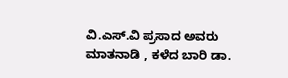ವಿ.ಎಸ್.ವಿ ಪ್ರಸಾದ ಅವರು ಮಾತನಾಡಿ , ಕಳೆದ ಬಾರಿ ಡಾ.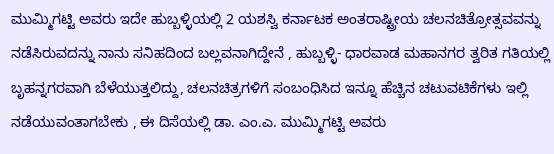ಮುಮ್ಮಿಗಟ್ಟಿ ಅವರು ಇದೇ ಹುಬ್ಬಳ್ಳಿಯಲ್ಲಿ 2 ಯಶಸ್ವಿ ಕರ್ನಾಟಕ ಅಂತರಾಷ್ಟ್ರೀಯ ಚಲನಚಿತ್ರೋತ್ಸವವನ್ನು ನಡೆಸಿರುವದನ್ನು ನಾನು ಸನಿಹದಿಂದ ಬಲ್ಲವನಾಗಿದ್ದೇನೆ , ಹುಬ್ಬಳ್ಳಿ- ಧಾರವಾಡ ಮಹಾನಗರ ತ್ವರಿತ ಗತಿಯಲ್ಲಿ ಬೃಹನ್ನಗರವಾಗಿ ಬೆಳೆಯುತ್ತಲಿದ್ದು, ಚಲನಚಿತ್ರಗಳಿಗೆ ಸಂಬಂಧಿಸಿದ ಇನ್ನೂ ಹೆಚ್ಚಿನ ಚಟುವಟಿಕೆಗಳು ಇಲ್ಲಿ ನಡೆಯುವಂತಾಗಬೇಕು , ಈ ದಿಸೆಯಲ್ಲಿ ಡಾ. ಎಂ.ಎ. ಮುಮ್ಮಿಗಟ್ಟಿ ಅವರು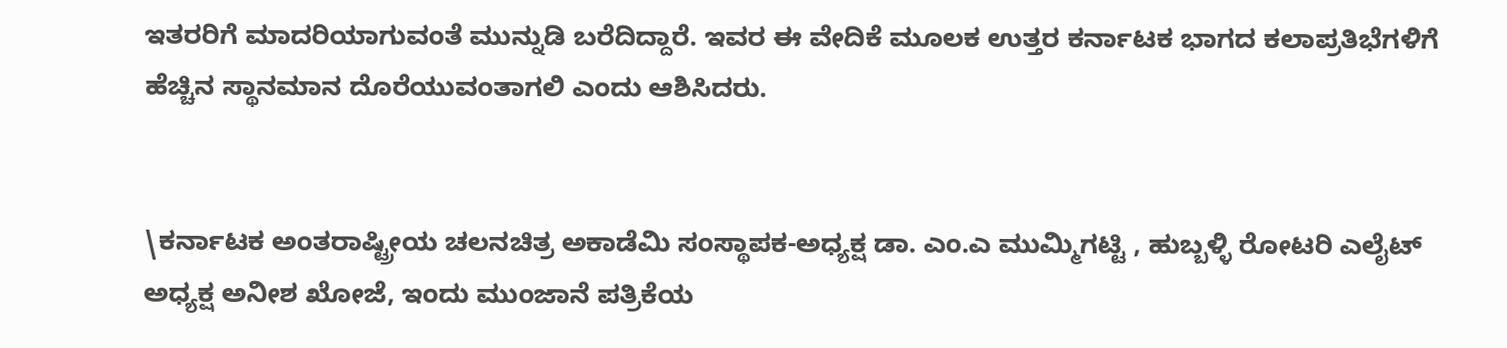ಇತರರಿಗೆ ಮಾದರಿಯಾಗುವಂತೆ ಮುನ್ನುಡಿ ಬರೆದಿದ್ದಾರೆ. ಇವರ ಈ ವೇದಿಕೆ ಮೂಲಕ ಉತ್ತರ ಕರ್ನಾಟಕ ಭಾಗದ ಕಲಾಪ್ರತಿಭೆಗಳಿಗೆ ಹೆಚ್ಚಿನ ಸ್ಥಾನಮಾನ ದೊರೆಯುವಂತಾಗಲಿ ಎಂದು ಆಶಿಸಿದರು.


\ಕರ್ನಾಟಕ ಅಂತರಾಷ್ಟ್ರೀಯ ಚಲನಚಿತ್ರ ಅಕಾಡೆಮಿ ಸಂಸ್ಥಾಪಕ-ಅಧ್ಯಕ್ಷ ಡಾ. ಎಂ.ಎ ಮುಮ್ಮಿಗಟ್ಟಿ , ಹುಬ್ಬಳ್ಳಿ ರೋಟರಿ ಎಲೈಟ್ ಅಧ್ಯಕ್ಷ ಅನೀಶ ಖೋಜೆ, ಇಂದು ಮುಂಜಾನೆ ಪತ್ರಿಕೆಯ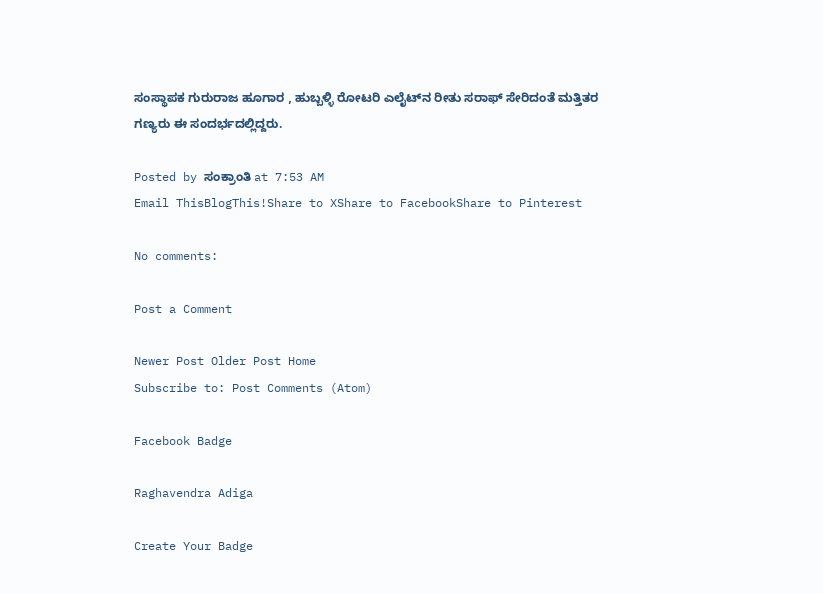ಸಂಸ್ಥಾಪಕ ಗುರುರಾಜ ಹೂಗಾರ , ಹುಬ್ಬಳ್ಳಿ ರೋಟರಿ ಎಲೈಟ್‍ನ ರೀತು ಸರಾಫ್ ಸೇರಿದಂತೆ ಮತ್ತಿತರ ಗಣ್ಯರು ಈ ಸಂದರ್ಭದಲ್ಲಿದ್ದರು.

Posted by ಸಂಕ್ರಾಂತಿ at 7:53 AM
Email ThisBlogThis!Share to XShare to FacebookShare to Pinterest

No comments:

Post a Comment

Newer Post Older Post Home
Subscribe to: Post Comments (Atom)

Facebook Badge

Raghavendra Adiga

Create Your Badge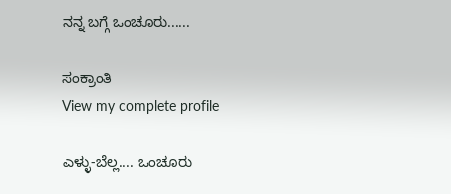ನನ್ನ ಬಗ್ಗೆ ಒಂಚೂರು......

ಸಂಕ್ರಾಂತಿ
View my complete profile

ಎಳ್ಳು-ಬೆಲ್ಲ.... ಒಂಚೂರು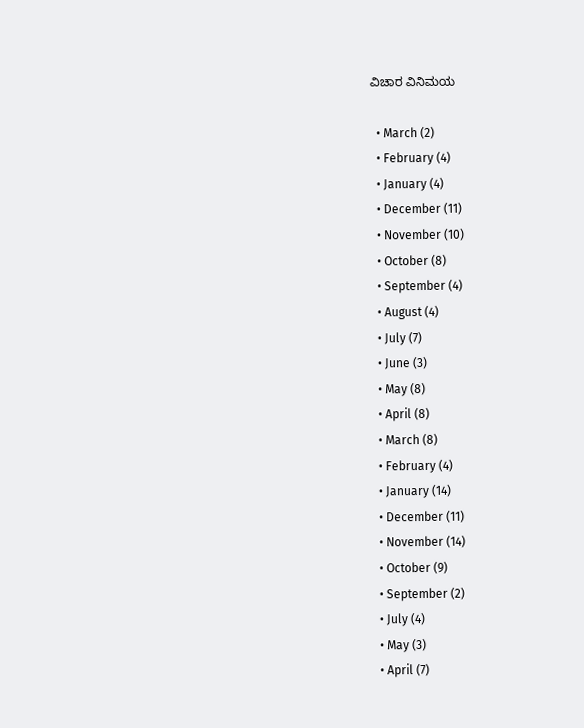ವಿಚಾರ ವಿನಿಮಯ

  • March (2)
  • February (4)
  • January (4)
  • December (11)
  • November (10)
  • October (8)
  • September (4)
  • August (4)
  • July (7)
  • June (3)
  • May (8)
  • April (8)
  • March (8)
  • February (4)
  • January (14)
  • December (11)
  • November (14)
  • October (9)
  • September (2)
  • July (4)
  • May (3)
  • April (7)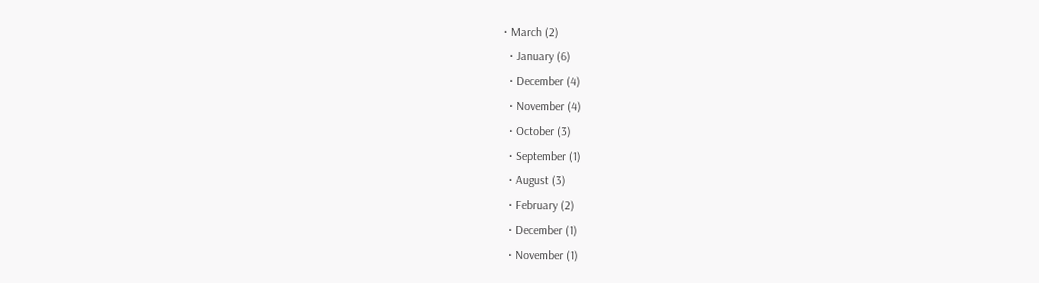• March (2)
  • January (6)
  • December (4)
  • November (4)
  • October (3)
  • September (1)
  • August (3)
  • February (2)
  • December (1)
  • November (1)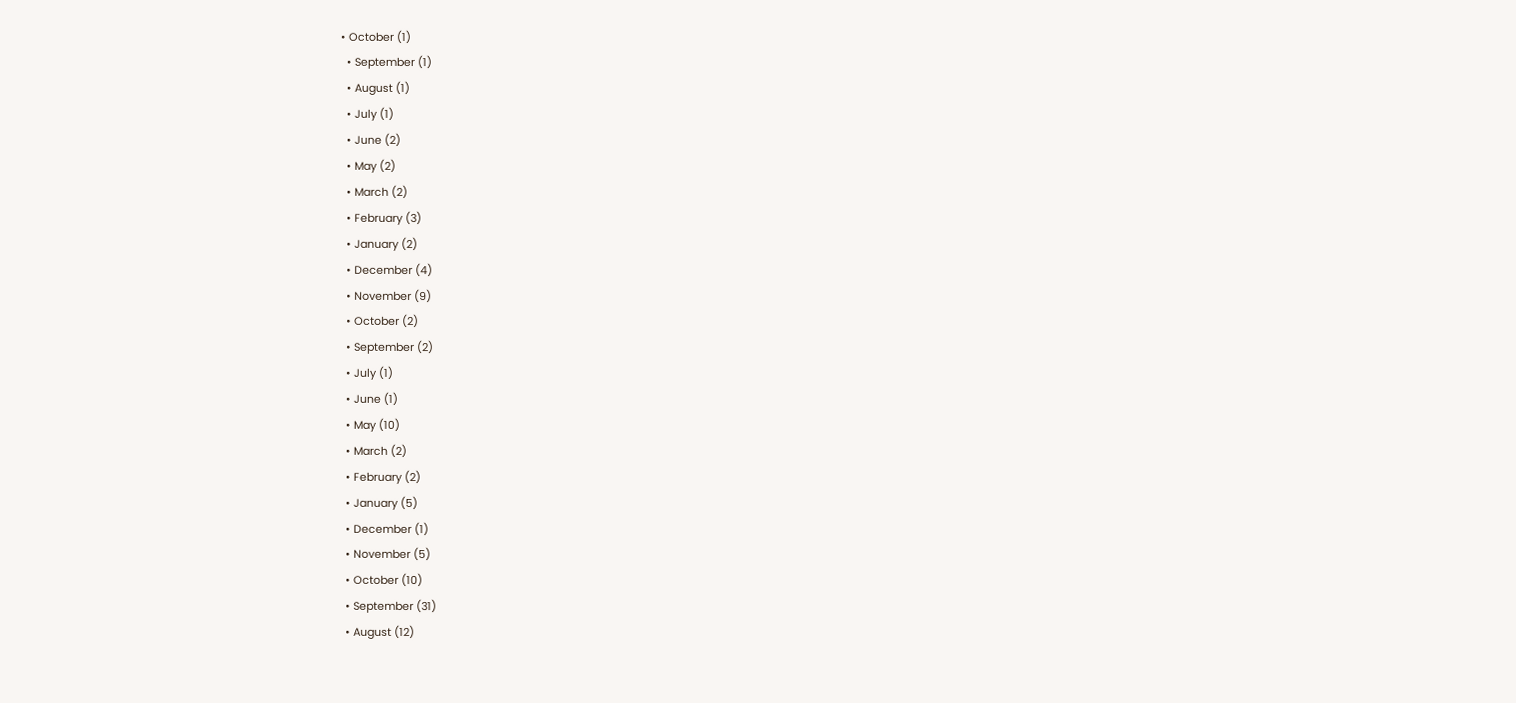• October (1)
  • September (1)
  • August (1)
  • July (1)
  • June (2)
  • May (2)
  • March (2)
  • February (3)
  • January (2)
  • December (4)
  • November (9)
  • October (2)
  • September (2)
  • July (1)
  • June (1)
  • May (10)
  • March (2)
  • February (2)
  • January (5)
  • December (1)
  • November (5)
  • October (10)
  • September (31)
  • August (12)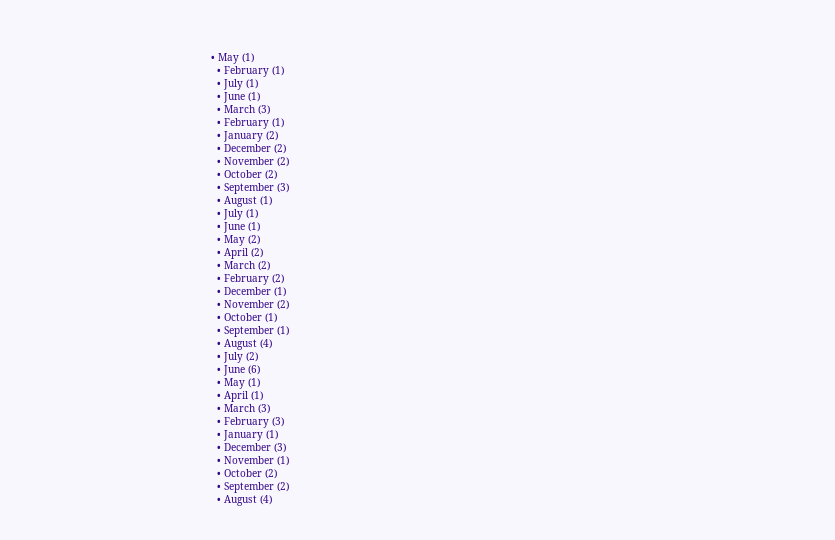• May (1)
  • February (1)
  • July (1)
  • June (1)
  • March (3)
  • February (1)
  • January (2)
  • December (2)
  • November (2)
  • October (2)
  • September (3)
  • August (1)
  • July (1)
  • June (1)
  • May (2)
  • April (2)
  • March (2)
  • February (2)
  • December (1)
  • November (2)
  • October (1)
  • September (1)
  • August (4)
  • July (2)
  • June (6)
  • May (1)
  • April (1)
  • March (3)
  • February (3)
  • January (1)
  • December (3)
  • November (1)
  • October (2)
  • September (2)
  • August (4)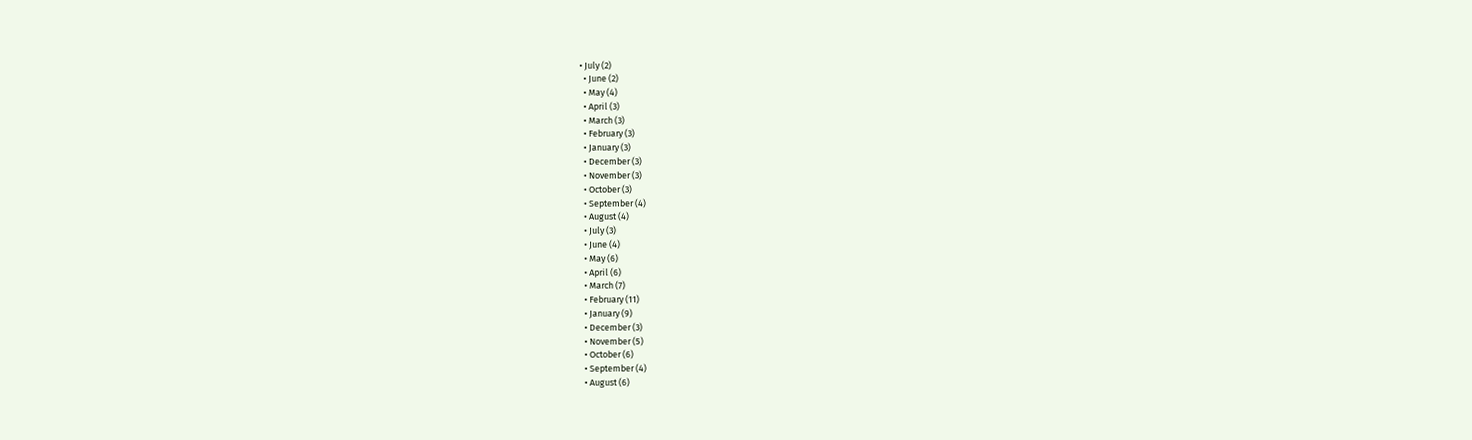• July (2)
  • June (2)
  • May (4)
  • April (3)
  • March (3)
  • February (3)
  • January (3)
  • December (3)
  • November (3)
  • October (3)
  • September (4)
  • August (4)
  • July (3)
  • June (4)
  • May (6)
  • April (6)
  • March (7)
  • February (11)
  • January (9)
  • December (3)
  • November (5)
  • October (6)
  • September (4)
  • August (6)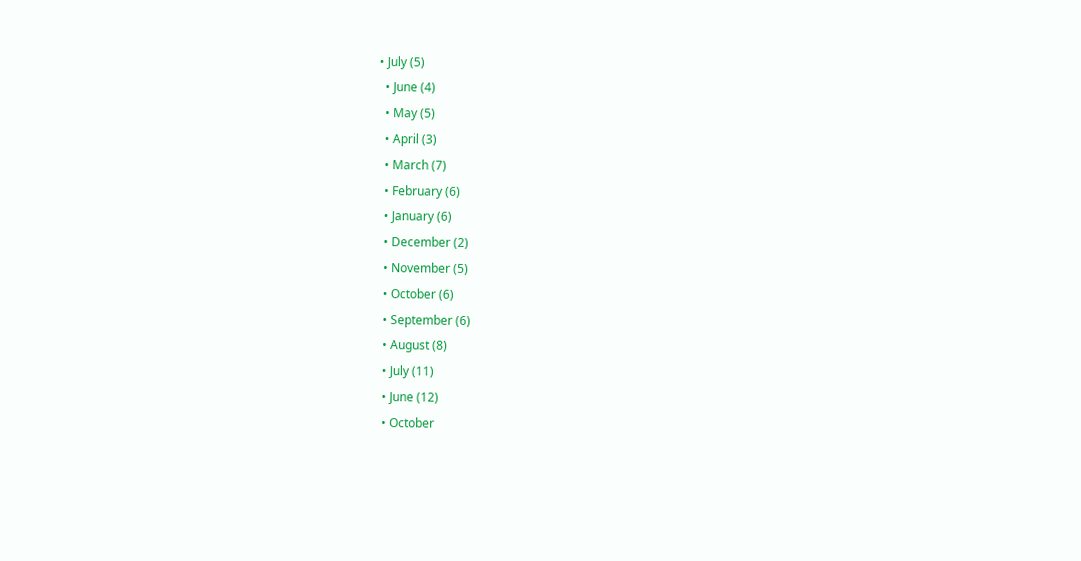• July (5)
  • June (4)
  • May (5)
  • April (3)
  • March (7)
  • February (6)
  • January (6)
  • December (2)
  • November (5)
  • October (6)
  • September (6)
  • August (8)
  • July (11)
  • June (12)
  • October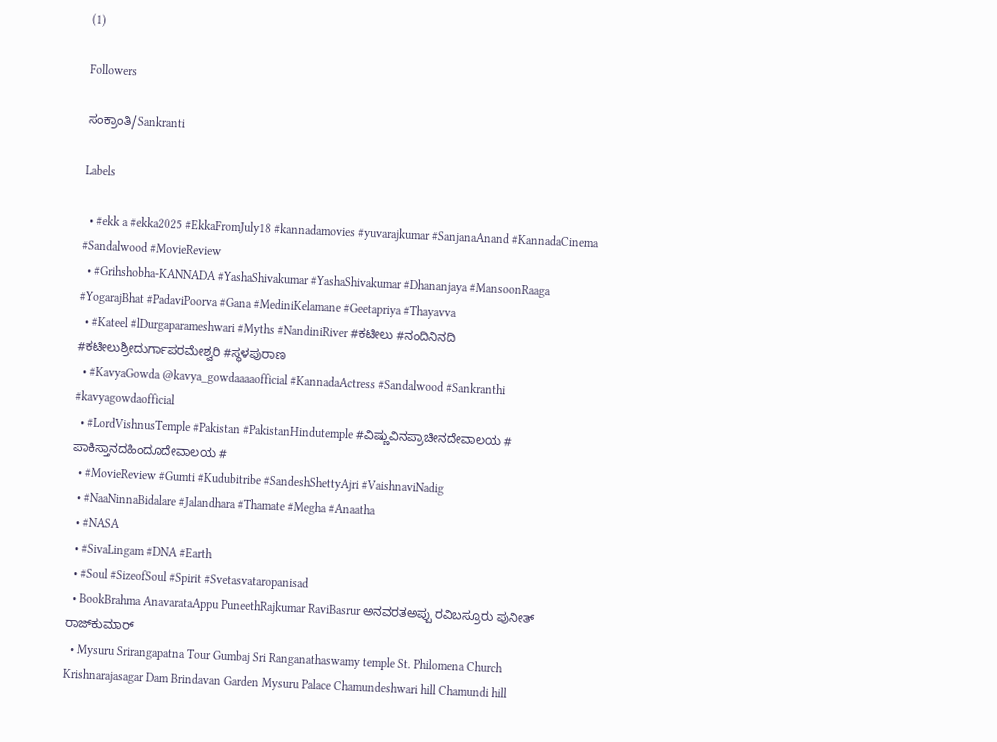(1)

Followers

ಸಂಕ್ರಾಂತಿ/Sankranti

Labels

  • #ekk a #ekka2025 #EkkaFromJuly18 #kannadamovies #yuvarajkumar #SanjanaAnand #KannadaCinema #Sandalwood #MovieReview
  • #Grihshobha-KANNADA #YashaShivakumar #YashaShivakumar #Dhananjaya #MansoonRaaga #YogarajBhat #PadaviPoorva #Gana #MediniKelamane #Geetapriya #Thayavva
  • #Kateel #lDurgaparameshwari #Myths #NandiniRiver #ಕಟೀಲು #ನಂದಿನಿನದಿ #ಕಟೀಲುಶ್ರೀದುರ್ಗಾಪರಮೇಶ್ವರಿ #ಸ್ಥಳಪುರಾಣ
  • #KavyaGowda @kavya_gowdaaaaofficial #KannadaActress #Sandalwood #Sankranthi #kavyagowdaofficial
  • #LordVishnusTemple #Pakistan #PakistanHindutemple #ವಿಷ್ಣುವಿನಪ್ರಾಚೀನದೇವಾಲಯ # ಪಾಕಿಸ್ತಾನದಹಿಂದೂದೇವಾಲಯ #
  • #MovieReview #Gumti #Kudubitribe #SandeshShettyAjri #VaishnaviNadig
  • #NaaNinnaBidalare #Jalandhara #Thamate #Megha #Anaatha
  • #NASA
  • #SivaLingam #DNA #Earth
  • #Soul #SizeofSoul #Spirit #Svetasvataropanisad
  • BookBrahma AnavarataAppu PuneethRajkumar RaviBasrur ಅನವರತಅಪ್ಪು ರವಿಬಸ್ರೂರು ಪುನೀತ್ ರಾಜ್‍ಕುಮಾರ್
  • Mysuru Srirangapatna Tour Gumbaj Sri Ranganathaswamy temple St. Philomena Church Krishnarajasagar Dam Brindavan Garden Mysuru Palace Chamundeshwari hill Chamundi hill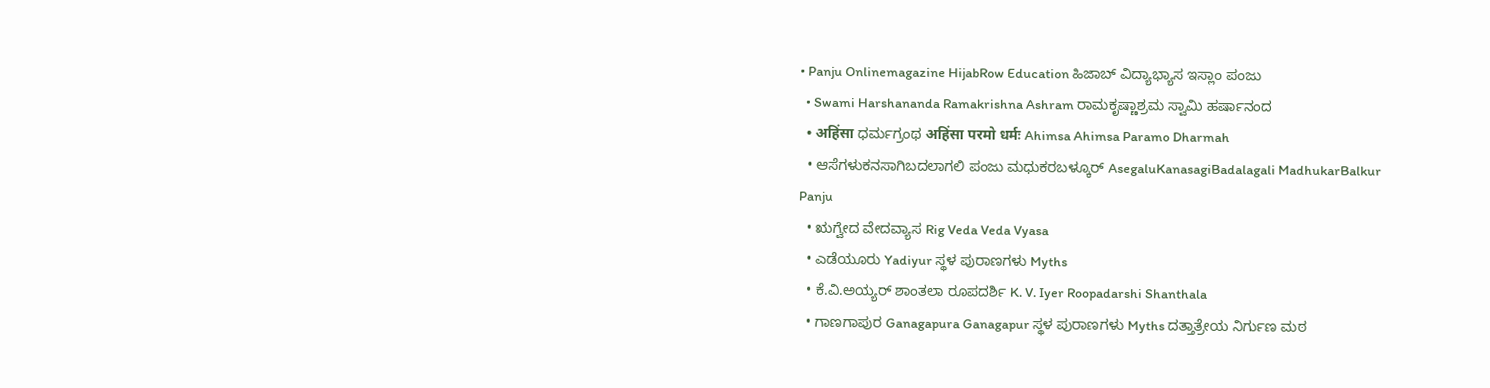• Panju Onlinemagazine HijabRow Education ಹಿಜಾಬ್ ವಿದ್ಯಾಭ್ಯಾಸ ಇಸ್ಲಾಂ ಪಂಜು
  • Swami Harshananda Ramakrishna Ashram ರಾಮಕೃಷ್ಣಾಶ್ರಮ ಸ್ವಾಮಿ ಹರ್ಷಾನಂದ
  • अहिंसा ಧರ್ಮಗ್ರಂಥ अहिंसा परमो धर्मः Ahimsa Ahimsa Paramo Dharmah
  • ಆಸೆಗಳುಕನಸಾಗಿಬದಲಾಗಲಿ ಪಂಜು ಮಧುಕರಬಳ್ಕೂರ್ AsegaluKanasagiBadalagali MadhukarBalkur Panju
  • ಋಗ್ವೇದ ವೇದವ್ಯಾಸ Rig Veda Veda Vyasa
  • ಎಡೆಯೂರು Yadiyur ಸ್ಥಳ ಪುರಾಣಗಳು Myths
  • ಕೆ.ವಿ.ಅಯ್ಯರ್ ಶಾಂತಲಾ ರೂಪದರ್ಶಿ K. V. Iyer Roopadarshi Shanthala
  • ಗಾಣಗಾಪುರ Ganagapura Ganagapur ಸ್ಥಳ ಪುರಾಣಗಳು Myths ದತ್ತಾತ್ರೇಯ ನಿರ್ಗುಣ ಮಠ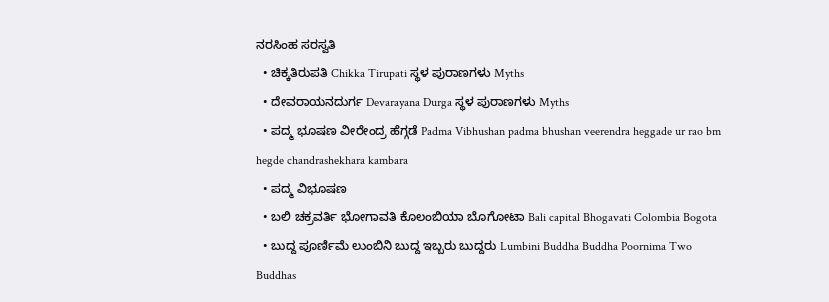ನರಸಿಂಹ ಸರಸ್ವತಿ
  • ಚಿಕ್ಕತಿರುಪತಿ Chikka Tirupati ಸ್ಥಳ ಪುರಾಣಗಳು Myths
  • ದೇವರಾಯನದುರ್ಗ Devarayana Durga ಸ್ಥಳ ಪುರಾಣಗಳು Myths
  • ಪದ್ಮ ಭೂಷಣ ವೀರೇಂದ್ರ ಹೆಗ್ಗಡೆ Padma Vibhushan padma bhushan veerendra heggade ur rao bm hegde chandrashekhara kambara
  • ಪದ್ಮ ವಿಭೂಷಣ
  • ಬಲಿ ಚಕ್ರವರ್ತಿ ಭೋಗಾವತಿ ಕೊಲಂಬಿಯಾ ಬೊಗೋಟಾ Bali capital Bhogavati Colombia Bogota
  • ಬುದ್ದ ಪೂರ್ಣಿಮೆ ಲುಂಬಿನಿ ಬುದ್ದ ಇಬ್ಬರು ಬುದ್ದರು Lumbini Buddha Buddha Poornima Two Buddhas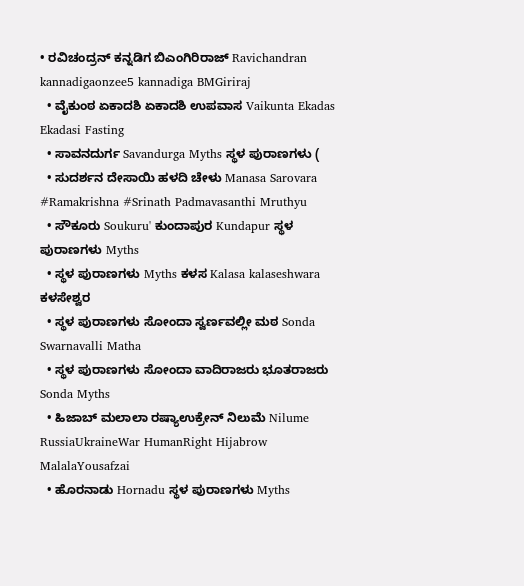• ರವಿಚಂದ್ರನ್ ಕನ್ನಡಿಗ ಬಿಎಂಗಿರಿರಾಜ್ Ravichandran kannadigaonzee5 kannadiga BMGiriraj
  • ವೈಕುಂಠ ಏಕಾದಶಿ ಏಕಾದಶಿ ಉಪವಾಸ Vaikunta Ekadas Ekadasi Fasting
  • ಸಾವನದುರ್ಗ Savandurga Myths ಸ್ಥಳ ಪುರಾಣಗಳು (
  • ಸುದರ್ಶನ ದೇಸಾಯಿ ಹಳದಿ ಚೇಳು Manasa Sarovara #Ramakrishna #Srinath Padmavasanthi Mruthyu
  • ಸೌಕೂರು Soukuru' ಕುಂದಾಪುರ Kundapur ಸ್ಥಳ ಪುರಾಣಗಳು Myths
  • ಸ್ಥಳ ಪುರಾಣಗಳು Myths ಕಳಸ Kalasa kalaseshwara ಕಳಸೇಶ್ವರ
  • ಸ್ಥಳ ಪುರಾಣಗಳು ಸೋಂದಾ ಸ್ವರ್ಣವಲ್ಲೀ ಮಠ Sonda Swarnavalli Matha
  • ಸ್ಥಳ ಪುರಾಣಗಳು ಸೋಂದಾ ವಾದಿರಾಜರು ಭೂತರಾಜರು Sonda Myths
  • ಹಿಜಾಬ್ ಮಲಾಲಾ ರಷ್ಯಾಉಕ್ರೇನ್ ನಿಲುಮೆ Nilume RussiaUkraineWar HumanRight Hijabrow MalalaYousafzai
  • ಹೊರನಾಡು Hornadu ಸ್ಥಳ ಪುರಾಣಗಳು Myths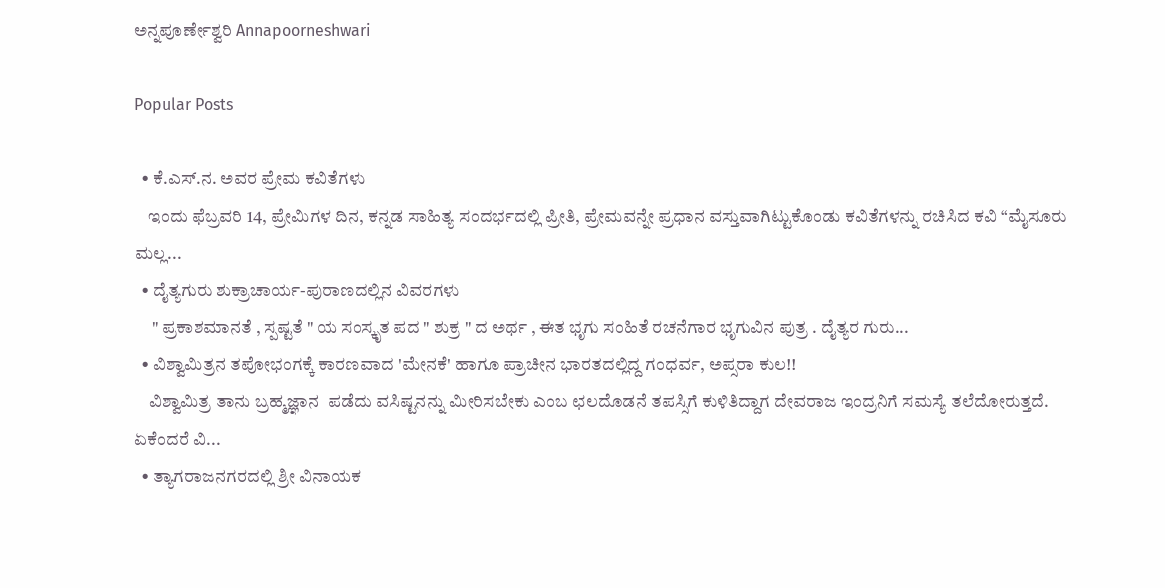ಅನ್ನಪೂರ್ಣೇಶ್ವರಿ Annapoorneshwari

Popular Posts

  • ಕೆ.ಎಸ್.ನ. ಅವರ ಪ್ರೇಮ ಕವಿತೆಗಳು
    ಇಂದು ಫೆಬ್ರವರಿ 14, ಪ್ರೇಮಿಗಳ ದಿನ, ಕನ್ನಡ ಸಾಹಿತ್ಯ ಸಂದರ್ಭದಲ್ಲಿ ಪ್ರೀತಿ, ಪ್ರೇಮವನ್ನೇ ಪ್ರಧಾನ ವಸ್ತುವಾಗಿಟ್ಟುಕೊಂಡು ಕವಿತೆಗಳನ್ನು ರಚಿಸಿದ ಕವಿ “ಮೈಸೂರು ಮಲ್ಲ...
  • ದೈತ್ಯಗುರು ಶುಕ್ರಾಚಾರ್ಯ-ಪುರಾಣದಲ್ಲಿನ ವಿವರಗಳು
     " ಪ್ರಕಾಶಮಾನತೆ , ಸ್ಪಷ್ಟತೆ " ಯ ಸಂಸ್ಕೃತ ಪದ " ಶುಕ್ರ " ದ ಅರ್ಥ , ಈತ ಭೃಗು ಸಂಹಿತೆ ರಚನೆಗಾರ ಭೃಗುವಿನ ಪುತ್ರ . ದೈತ್ಯರ ಗುರು...
  • ವಿಶ್ವಾಮಿತ್ರನ ತಪೋಭಂಗಕ್ಕೆ ಕಾರಣವಾದ 'ಮೇನಕೆ' ಹಾಗೂ ಪ್ರಾಚೀನ ಭಾರತದಲ್ಲಿದ್ದ ಗಂಧರ್ವ, ಅಪ್ಸರಾ ಕುಲ!!
    ವಿಶ್ವಾಮಿತ್ರ ತಾನು ಬ್ರಹ್ಮಜ್ಞಾನ  ಪಡೆದು ವಸಿಷ್ಟನನ್ನು ಮೀರಿಸಬೇಕು ಎಂಬ ಛಲದೊಡನೆ ತಪಸ್ಸಿಗೆ ಕುಳಿತಿದ್ದಾಗ ದೇವರಾಜ ಇಂದ್ರನಿಗೆ ಸಮಸ್ಯೆ ತಲೆದೋರುತ್ತದೆ.  ಏಕೆಂದರೆ ವಿ...
  • ತ್ಯಾಗರಾಜನಗರದಲ್ಲಿ ಶ್ರೀ ವಿನಾಯಕ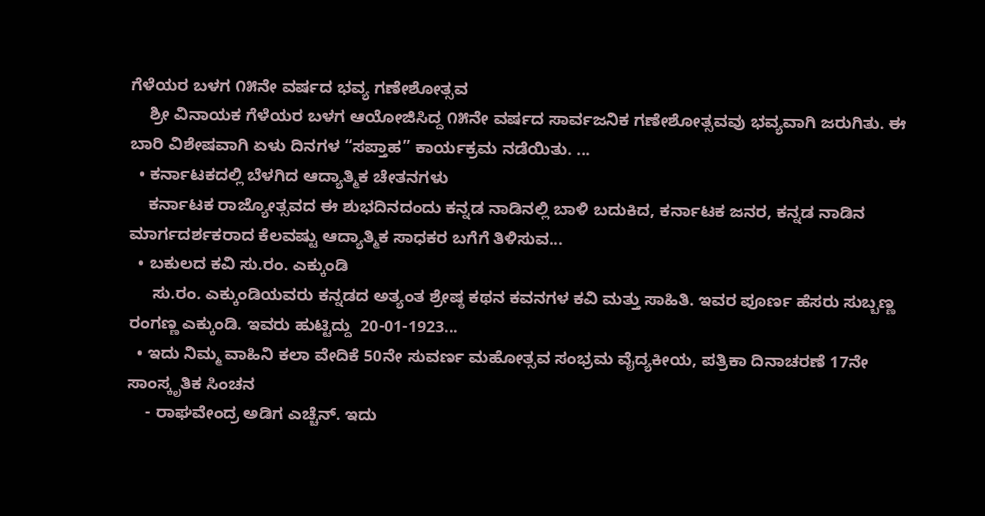ಗೆಳೆಯರ ಬಳಗ ೧೫ನೇ ವರ್ಷದ ಭವ್ಯ ಗಣೇಶೋತ್ಸವ
    ಶ್ರೀ ವಿನಾಯಕ ಗೆಳೆಯರ ಬಳಗ ಆಯೋಜಿಸಿದ್ದ ೧೫ನೇ ವರ್ಷದ ಸಾರ್ವಜನಿಕ ಗಣೇಶೋತ್ಸವವು ಭವ್ಯವಾಗಿ ಜರುಗಿತು. ಈ ಬಾರಿ ವಿಶೇಷವಾಗಿ ಏಳು ದಿನಗಳ “ಸಪ್ತಾಹ” ಕಾರ್ಯಕ್ರಮ ನಡೆಯಿತು. ...
  • ಕರ್ನಾಟಕದಲ್ಲಿ ಬೆಳಗಿದ ಆದ್ಯಾತ್ಮಿಕ ಚೇತನಗಳು
    ಕರ್ನಾಟಕ ರಾಜ್ಯೋತ್ಸವದ ಈ ಶುಭದಿನದಂದು ಕನ್ನಡ ನಾಡಿನಲ್ಲಿ ಬಾಳಿ ಬದುಕಿದ, ಕರ್ನಾಟಕ ಜನರ, ಕನ್ನಡ ನಾಡಿನ ಮಾರ್ಗದರ್ಶಕರಾದ ಕೆಲವಷ್ಟು ಆದ್ಯಾತ್ಮಿಕ ಸಾಧಕರ ಬಗೆಗೆ ತಿಳಿಸುವ...
  • ಬಕುಲದ ಕವಿ ಸು.ರಂ. ಎಕ್ಕುಂಡಿ
     ಸು.ರಂ. ಎಕ್ಕುಂಡಿಯವರು ಕನ್ನಡದ ಅತ್ಯಂತ ಶ್ರೇಷ್ಠ ಕಥನ ಕವನಗಳ ಕವಿ ಮತ್ತು ಸಾಹಿತಿ. ಇವರ ಪೂರ್ಣ ಹೆಸರು ಸುಬ್ಬಣ್ಣ ರಂಗಣ್ಣ ಎಕ್ಕುಂಡಿ. ಇವರು ಹುಟ್ಟಿದ್ದು  20-01-1923...
  • ಇದು ನಿಮ್ಮ ವಾಹಿನಿ ಕಲಾ ವೇದಿಕೆ 50ನೇ ಸುವರ್ಣ ಮಹೋತ್ಸವ ಸಂಭ್ರಮ ವೈದ್ಯಕೀಯ, ಪತ್ರಿಕಾ ದಿನಾಚರಣೆ 17ನೇ ಸಾಂಸ್ಕೃತಿಕ ಸಿಂಚನ
    - ರಾಘವೇಂದ್ರ ಅಡಿಗ ಎಚ್ಚೆನ್. ಇದು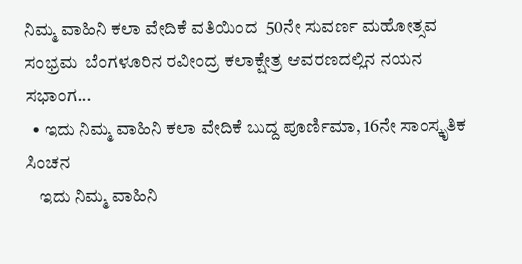ನಿಮ್ಮ ವಾಹಿನಿ ಕಲಾ ವೇದಿಕೆ ವತಿಯಿಂದ  50ನೇ ಸುವರ್ಣ ಮಹೋತ್ಸವ ಸಂಭ್ರಮ  ಬೆಂಗಳೂರಿನ ರವೀಂದ್ರ ಕಲಾಕ್ಷೇತ್ರ ಆವರಣದಲ್ಲಿನ ನಯನ ಸಭಾಂಗ...
  • ಇದು ನಿಮ್ಮ ವಾಹಿನಿ ಕಲಾ ವೇದಿಕೆ ಬುದ್ದ ಪೂರ್ಣಿಮಾ, 16ನೇ ಸಾಂಸ್ಕೃತಿಕ ಸಿಂಚನ
    ಇದು ನಿಮ್ಮ ವಾಹಿನಿ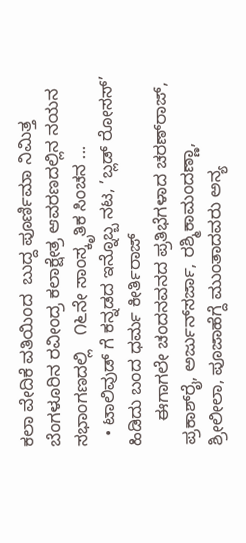ಕಲಾ ವೇದಿಕೆ ವತಿಯಿಂದ  ಬುದ್ದ ಪೂರ್ಣಿಮಾ ನಿಮಿತ್ತ ಬೆಂಗಳೂರಿನ ರವೀಂದ್ರ ಕಲಾಕ್ಷೇತ್ರ ಆವರಣದಲ್ಲಿನ ನಯನ ಸಭಾಂಗಣದಲ್ಲಿ   ೧೬ನೇ ಸಾಂಸ್ಕೃತಿಕ ಸಿಂಚನ ...
  • ಟಾಲಿವುಡ್ ಗೆ ಕನ್ನಡದ ಇನ್ನೊಬ್ಬ ನಟ, ’ಬ್ಲಡ್ ರೋಸಸ್’ ಹಿಡಿದು ಬಂದ ಧರ್ಮ ಕೀರ್ತಿರಾಜ್
     ಈಗಾಗಲೇ ಚಂದನವನದ ಪ್ರತಿಭೆಗಳಾದ ಚರಣ್‌ರಾಜ್, ಪ್ರಕಾಶ್‌ರೈ, ಅರ್ಜುನ್‌ಸರ್ಜಾ, ರಶ್ಮಿಕಾಮಂದಣ್ಣಾ, ಶ್ರೀಲೀಲಾ, ಪೂಜಾಹೆಗ್ದೆ ಮುಂತಾದವರು ಅನ್ಯ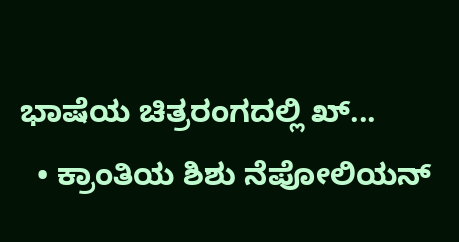ಭಾಷೆಯ ಚಿತ್ರರಂಗದಲ್ಲಿ ಖ್...
  • ಕ್ರಾಂತಿಯ ಶಿಶು ನೆಪೋಲಿಯನ್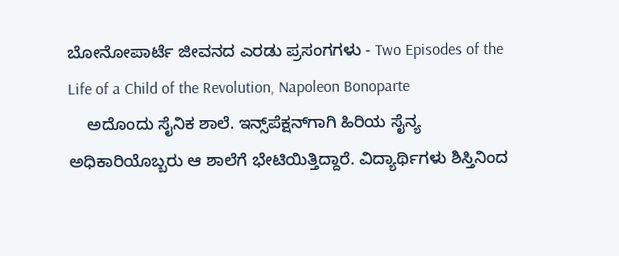ಬೋನೋಪಾರ್ಟೆ ಜೀವನದ ಎರಡು ಪ್ರಸಂಗಗಳು - Two Episodes of the Life of a Child of the Revolution, Napoleon Bonoparte
    ಅದೊಂದು ಸೈನಿಕ ಶಾಲೆ. ಇನ್ಸ್‌ಪೆಕ್ಷನ್‌ಗಾಗಿ ಹಿರಿಯ ಸೈನ್ಯ ಅಧಿಕಾರಿಯೊಬ್ಬರು ಆ ಶಾಲೆಗೆ ಭೇಟಿಯಿತ್ತಿದ್ದಾರೆ. ವಿದ್ಯಾರ್ಥಿಗಳು ಶಿಸ್ತಿನಿಂದ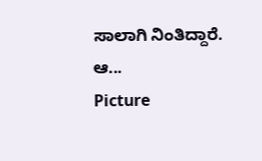ಸಾಲಾಗಿ ನಿಂತಿದ್ದಾರೆ. ಆ...
Picture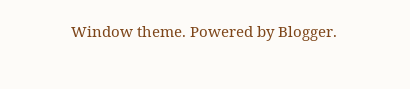Window theme. Powered by Blogger.